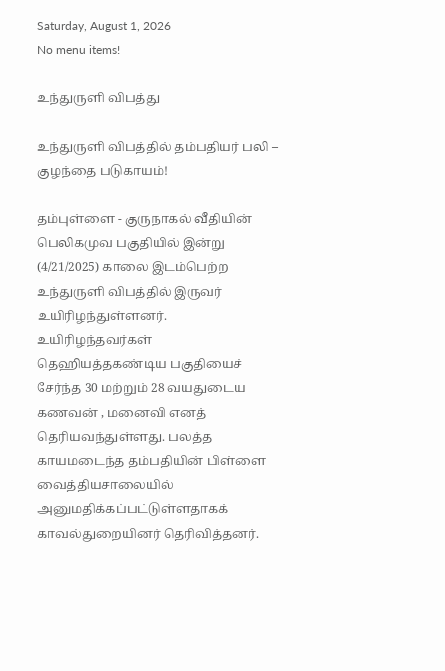Saturday, August 1, 2026
No menu items!

உந்துருளி விபத்து

உந்துருளி விபத்தில் தம்பதியர் பலி – குழந்தை படுகாயம்!

தம்புள்ளை - குருநாகல் வீதியின் பெலிகமுவ பகுதியில் இன்று (4/21/2025) காலை இடம்பெற்ற உந்துருளி விபத்தில் இருவர் உயிரிழந்துள்ளனர். உயிரிழந்தவர்கள் தெஹியத்தகண்டிய பகுதியைச் சேர்ந்த 30 மற்றும் 28 வயதுடைய கணவன் , மனைவி எனத் தெரியவந்துள்ளது. பலத்த காயமடைந்த தம்பதியின் பிள்ளை வைத்தியசாலையில் அனுமதிக்கப்பட்டுள்ளதாகக் காவல்துறையினர் தெரிவித்தனர்.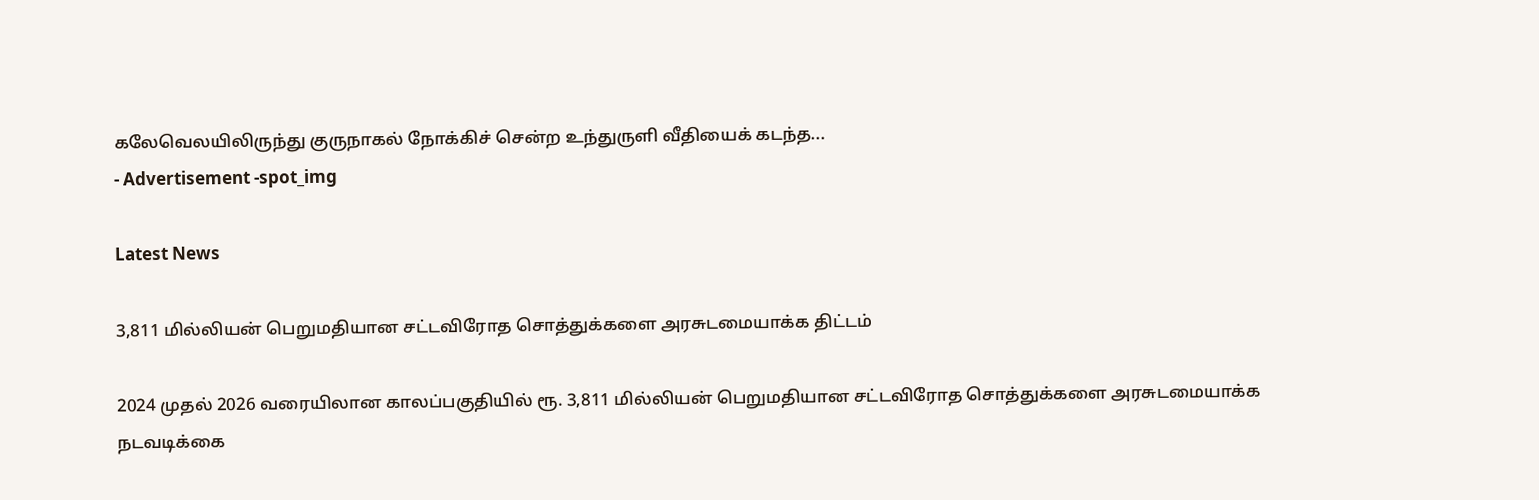கலேவெலயிலிருந்து குருநாகல் நோக்கிச் சென்ற உந்துருளி வீதியைக் கடந்த...
- Advertisement -spot_img

Latest News

3,811 மில்லியன் பெறுமதியான சட்டவிரோத சொத்துக்களை அரசுடமையாக்க திட்டம்

2024 முதல் 2026 வரையிலான காலப்பகுதியில் ரூ. 3,811 மில்லியன் பெறுமதியான சட்டவிரோத சொத்துக்களை அரசுடமையாக்க நடவடிக்கை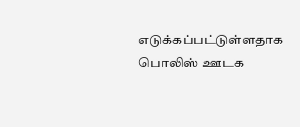எடுக்கப்பட்டுள்ளதாக பொலிஸ் ஊடக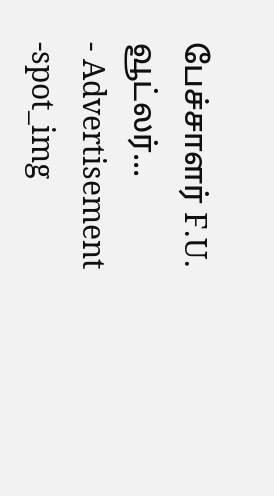பேச்சாளர் F.U. வூட்லர்...
- Advertisement -spot_img